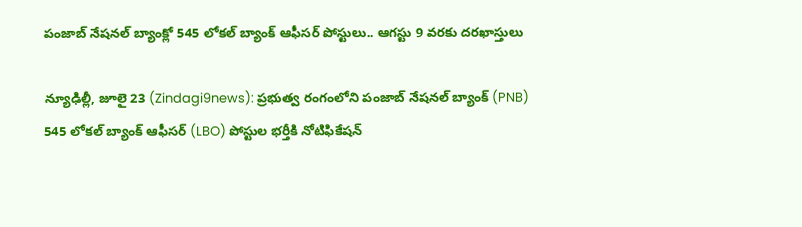పంజాబ్ నేషనల్ బ్యాంక్లో 545 లోకల్ బ్యాంక్ ఆఫీసర్ పోస్టులు.. ఆగస్టు 9 వరకు దరఖాస్తులు

న్యూఢిల్లీ, జూలై 23 (Zindagi9news): ప్రభుత్వ రంగంలోని పంజాబ్ నేషనల్ బ్యాంక్ (PNB) 545 లోకల్ బ్యాంక్ ఆఫీసర్ (LBO) పోస్టుల భర్తీకి నోటిఫికేషన్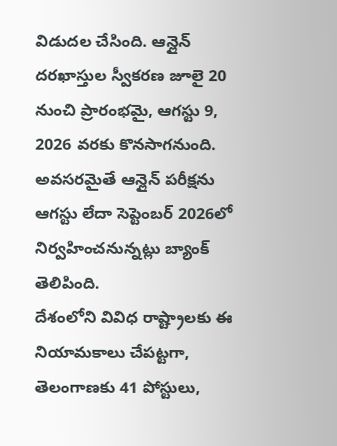విడుదల చేసింది. ఆన్లైన్ దరఖాస్తుల స్వీకరణ జూలై 20 నుంచి ప్రారంభమై, ఆగస్టు 9, 2026 వరకు కొనసాగనుంది. అవసరమైతే ఆన్లైన్ పరీక్షను ఆగస్టు లేదా సెప్టెంబర్ 2026లో నిర్వహించనున్నట్లు బ్యాంక్ తెలిపింది.
దేశంలోని వివిధ రాష్ట్రాలకు ఈ నియామకాలు చేపట్టగా, తెలంగాణకు 41 పోస్టులు,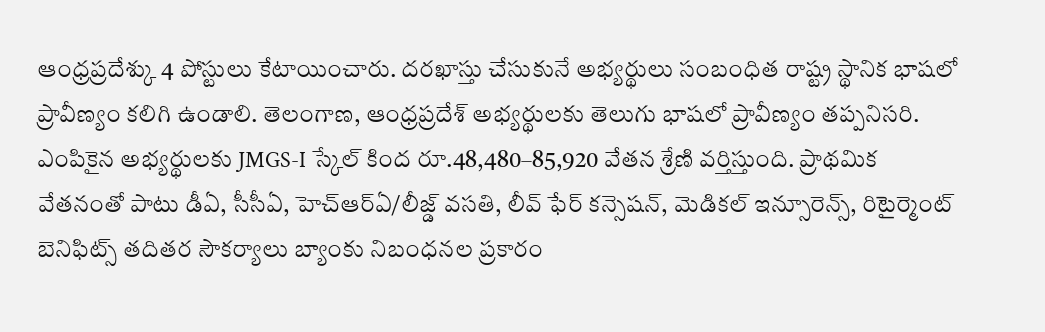ఆంధ్రప్రదేశ్కు 4 పోస్టులు కేటాయించారు. దరఖాస్తు చేసుకునే అభ్యర్థులు సంబంధిత రాష్ట్ర స్థానిక భాషలో ప్రావీణ్యం కలిగి ఉండాలి. తెలంగాణ, ఆంధ్రప్రదేశ్ అభ్యర్థులకు తెలుగు భాషలో ప్రావీణ్యం తప్పనిసరి.
ఎంపికైన అభ్యర్థులకు JMGS-I స్కేల్ కింద రూ.48,480–85,920 వేతన శ్రేణి వర్తిస్తుంది. ప్రాథమిక వేతనంతో పాటు డీఏ, సీసీఏ, హెచ్ఆర్ఏ/లీజ్డ్ వసతి, లీవ్ ఫేర్ కన్సెషన్, మెడికల్ ఇన్సూరెన్స్, రిటైర్మెంట్ బెనిఫిట్స్ తదితర సౌకర్యాలు బ్యాంకు నిబంధనల ప్రకారం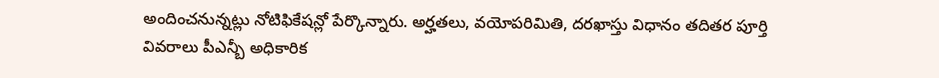అందించనున్నట్లు నోటిఫికేషన్లో పేర్కొన్నారు. అర్హతలు, వయోపరిమితి, దరఖాస్తు విధానం తదితర పూర్తి వివరాలు పీఎన్బీ అధికారిక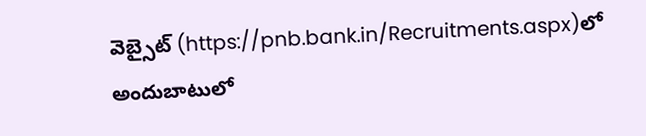వెబ్సైట్ (https://pnb.bank.in/Recruitments.aspx)లో అందుబాటులో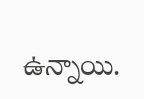ఉన్నాయి.